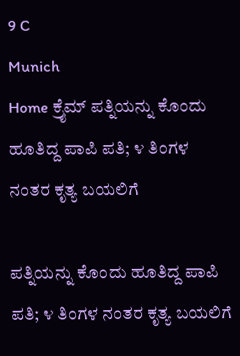9 C
Munich
Home ಕ್ರೈಮ್‌ ಪತ್ನಿಯನ್ನು ಕೊಂದು ಹೂತಿದ್ದ ಪಾಪಿ ಪತಿ; ೪ ತಿಂಗಳ ನಂತರ ಕೃತ್ಯ ಬಯಲಿಗೆ

ಪತ್ನಿಯನ್ನು ಕೊಂದು ಹೂತಿದ್ದ ಪಾಪಿ ಪತಿ; ೪ ತಿಂಗಳ ನಂತರ ಕೃತ್ಯ ಬಯಲಿಗೆ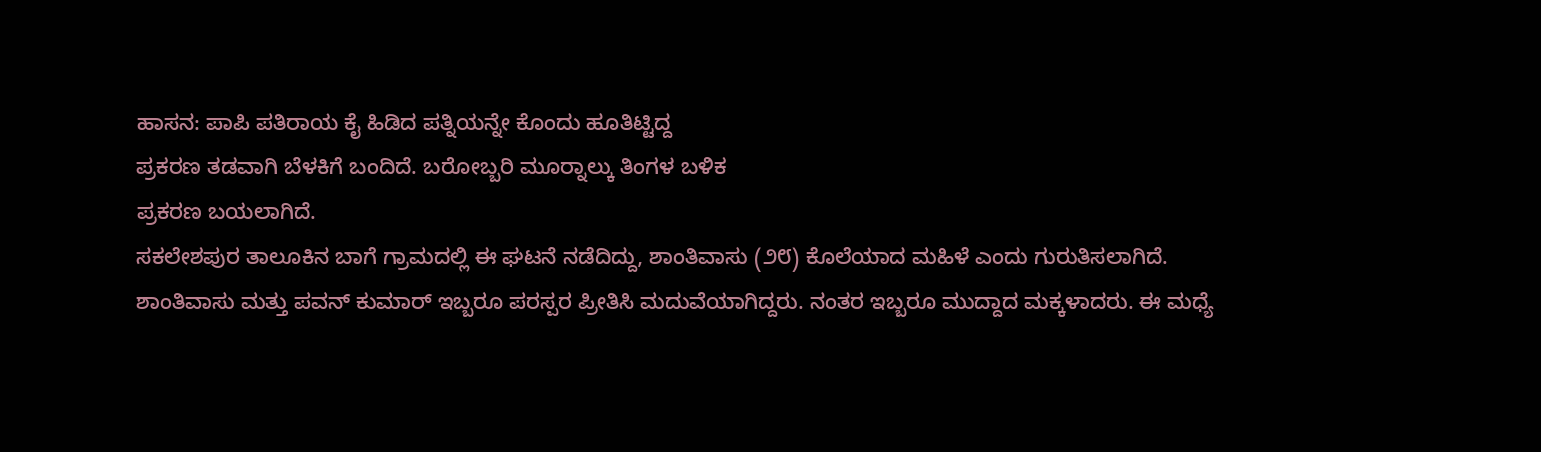ಹಾಸನ: ಪಾಪಿ ಪತಿರಾಯ ಕೈ ಹಿಡಿದ ಪತ್ನಿಯನ್ನೇ ಕೊಂದು ಹೂತಿಟ್ಟಿದ್ದ
ಪ್ರಕರಣ ತಡವಾಗಿ ಬೆಳಕಿಗೆ ಬಂದಿದೆ. ಬರೋಬ್ಬರಿ ಮೂರ‍್ನಾಲ್ಕು ತಿಂಗಳ ಬಳಿಕ
ಪ್ರಕರಣ ಬಯಲಾಗಿದೆ.
ಸಕಲೇಶಪುರ ತಾಲೂಕಿನ ಬಾಗೆ ಗ್ರಾಮದಲ್ಲಿ ಈ ಘಟನೆ ನಡೆದಿದ್ದು, ಶಾಂತಿವಾಸು (೨೮) ಕೊಲೆಯಾದ ಮಹಿಳೆ ಎಂದು ಗುರುತಿಸಲಾಗಿದೆ.
ಶಾಂತಿವಾಸು ಮತ್ತು ಪವನ್ ಕುಮಾರ್ ಇಬ್ಬರೂ ಪರಸ್ಪರ ಪ್ರೀತಿಸಿ ಮದುವೆಯಾಗಿದ್ದರು. ನಂತರ ಇಬ್ಬರೂ ಮುದ್ದಾದ ಮಕ್ಕಳಾದರು. ಈ ಮಧ್ಯೆ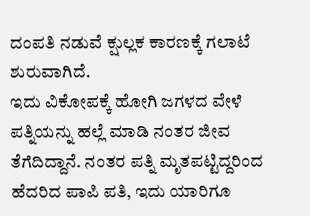ದಂಪತಿ ನಡುವೆ ಕ್ಷುಲ್ಲಕ ಕಾರಣಕ್ಕೆ ಗಲಾಟೆ ಶುರುವಾಗಿದೆ.
ಇದು ವಿಕೋಪಕ್ಕೆ ಹೋಗಿ ಜಗಳದ ವೇಳೆ ಪತ್ನಿಯನ್ನು ಹಲ್ಲೆ ಮಾಡಿ ನಂತರ ಜೀವ ತೆಗೆದಿದ್ದಾನೆ. ನಂತರ ಪತ್ನಿ ಮೃತಪಟ್ಟಿದ್ದರಿಂದ ಹೆದರಿದ ಪಾಪಿ ಪತಿ, ಇದು ಯಾರಿಗೂ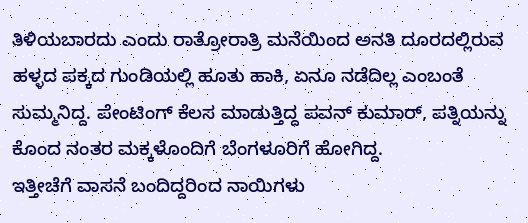ತಿಳಿಯಬಾರದು ಎಂದು ರಾತ್ರೋರಾತ್ರಿ ಮನೆಯಿಂದ ಅನತಿ ದೂರದಲ್ಲಿರುವ ಹಳ್ಳದ ಪಕ್ಕದ ಗುಂಡಿಯಲ್ಲಿ ಹೂತು ಹಾಕಿ, ಏನೂ ನಡೆದಿಲ್ಲ ಎಂಬಂತೆ ಸುಮ್ಮನಿದ್ದ. ಪೇಂಟಿಂಗ್ ಕೆಲಸ ಮಾಡುತ್ತಿದ್ದ ಪವನ್ ಕುಮಾರ್, ಪತ್ನಿಯನ್ನು ಕೊಂದ ನಂತರ ಮಕ್ಕಳೊಂದಿಗೆ ಬೆಂಗಳೂರಿಗೆ ಹೋಗಿದ್ದ.
ಇತ್ತೀಚೆಗೆ ವಾಸನೆ ಬಂದಿದ್ದರಿಂದ ನಾಯಿಗಳು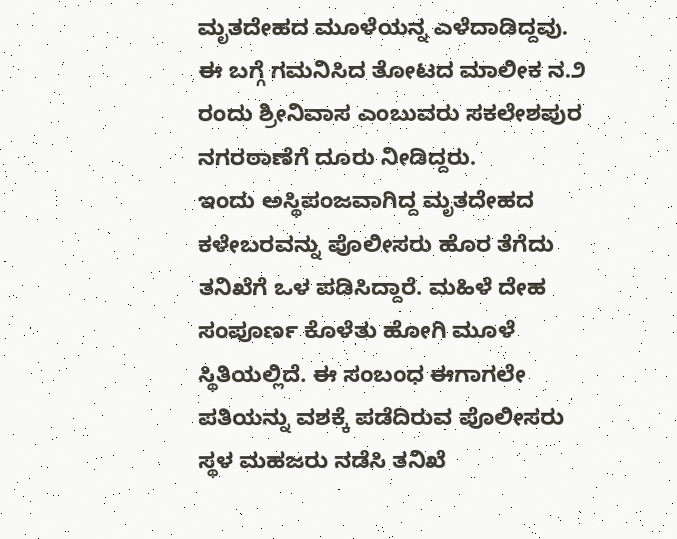ಮೃತದೇಹದ ಮೂಳೆಯನ್ನ ಎಳೆದಾಡಿದ್ದವು. ಈ ಬಗ್ಗೆ ಗಮನಿಸಿದ ತೋಟದ ಮಾಲೀಕ ನ.೨ ರಂದು ಶ್ರೀನಿವಾಸ ಎಂಬುವರು ಸಕಲೇಶಪುರ ನಗರಠಾಣೆಗೆ ದೂರು ನೀಡಿದ್ದರು.
ಇಂದು ಅಸ್ಥಿಪಂಜವಾಗಿದ್ದ ಮೃತದೇಹದ ಕಳೇಬರವನ್ನು ಪೊಲೀಸರು ಹೊರ ತೆಗೆದು ತನಿಖೆಗೆ ಒಳ ಪಡಿಸಿದ್ದಾರೆ. ಮಹಿಳೆ ದೇಹ ಸಂಪೂರ್ಣ ಕೊಳೆತು ಹೋಗಿ ಮೂಳೆ ಸ್ಥಿತಿಯಲ್ಲಿದೆ. ಈ ಸಂಬಂಧ ಈಗಾಗಲೇ ಪತಿಯನ್ನು ವಶಕ್ಕೆ ಪಡೆದಿರುವ ಪೊಲೀಸರು ಸ್ಥಳ ಮಹಜರು ನಡೆಸಿ ತನಿಖೆ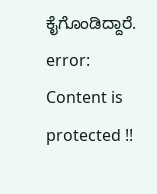ಕೈಗೊಂಡಿದ್ದಾರೆ.
error: Content is protected !!